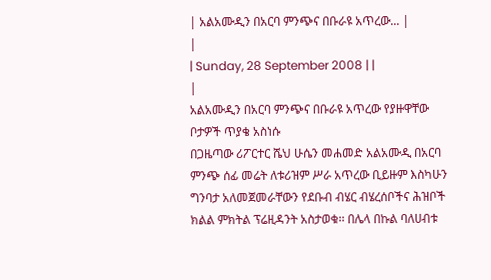| አልአሙዲን በአርባ ምንጭና በቡራዩ አጥረው... |
|
| Sunday, 28 September 2008 | |
|
አልአሙዲን በአርባ ምንጭና በቡራዩ አጥረው የያዙዋቸው ቦታዎች ጥያቄ አስነሱ
በጋዜጣው ሪፖርተር ሼህ ሁሴን መሐመድ አልአሙዲ በአርባ ምንጭ ሰፊ መሬት ለቱሪዝም ሥራ አጥረው ቢይዙም እስካሁን ግንባታ አለመጀመራቸውን የደቡብ ብሄር ብሄረሰቦችና ሕዝቦች ክልል ምክትል ፕሬዚዳንት አስታወቁ፡፡ በሌላ በኩል ባለሀብቱ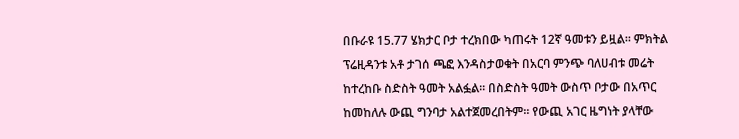በቡራዩ 15.77 ሄክታር ቦታ ተረክበው ካጠሩት 12ኛ ዓመቱን ይዟል፡፡ ምክትል ፕሬዚዳንቱ አቶ ታገሰ ጫፎ እንዳስታወቁት በአርባ ምንጭ ባለሀብቱ መሬት ከተረከቡ ስድስት ዓመት አልፏል፡፡ በስድስት ዓመት ውስጥ ቦታው በአጥር ከመከለሉ ውጪ ግንባታ አልተጀመረበትም፡፡ የውጪ አገር ዜግነት ያላቸው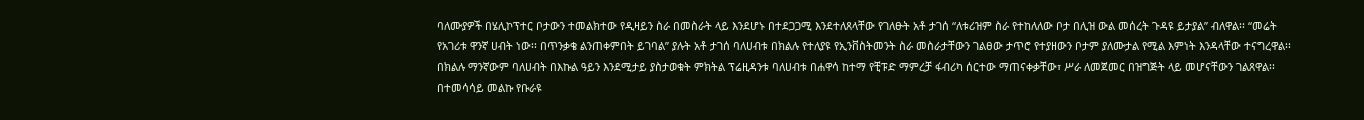ባለሙያዎች በሄሊኮፕተር ቦታውን ተመልክተው የዲዛይን ስራ በመስራት ላይ እንደሆኑ በተደጋጋሚ እንደተለጸላቸው የገለፁት አቶ ታገሰ “ለቱሪዝም ስራ የተከለለው ቦታ በሊዝ ውል መሰረት ጉዳዩ ይታያል” ብለዋል፡፡ “መሬት የአገሪቱ ዋንኛ ሀብት ነው፡፡ በጥንቃቄ ልንጠቀምበት ይገባል” ያሉት አቶ ታገሰ ባለሀብቱ በክልሉ የተለያዩ የኢንቨስትመንት ስራ መስራታቸውን ገልፀው ታጥሮ የተያዘውን ቦታም ያለሙታል የሚል እምነት እንዳላቸው ተናግረዋል፡፡ በክልሉ ማንኛውም ባለሀብት በእኩል ዓይን እንደሚታይ ያስታወቁት ምክትል ፕሬዚዳንቱ ባለሀብቱ በሐዋሳ ከተማ የቺፑድ ማምረቻ ፋብሪካ ሰርተው ማጠናቀቃቸው፣ ሥራ ለመጀመር በዝግጅት ላይ መሆናቸውን ገልጸዋል፡፡ በተመሳሳይ መልኩ የቡራዩ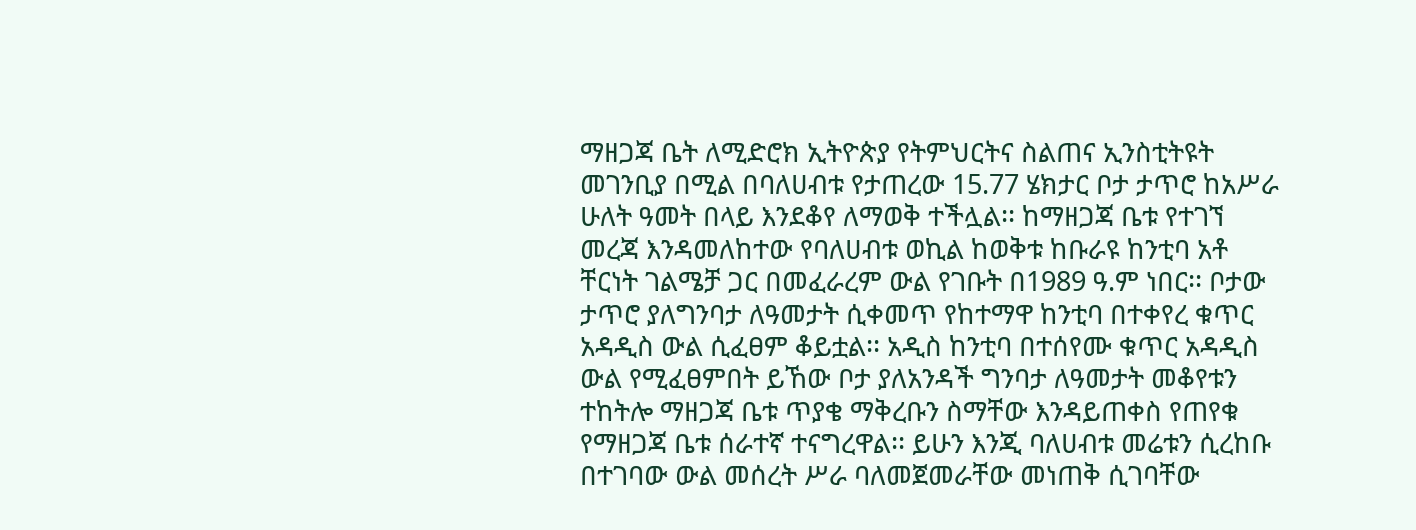ማዘጋጃ ቤት ለሚድሮክ ኢትዮጵያ የትምህርትና ስልጠና ኢንስቲትዩት መገንቢያ በሚል በባለሀብቱ የታጠረው 15.77 ሄክታር ቦታ ታጥሮ ከአሥራ ሁለት ዓመት በላይ እንደቆየ ለማወቅ ተችሏል፡፡ ከማዘጋጃ ቤቱ የተገኘ መረጃ እንዳመለከተው የባለሀብቱ ወኪል ከወቅቱ ከቡራዩ ከንቲባ አቶ ቸርነት ገልሜቻ ጋር በመፈራረም ውል የገቡት በ1989 ዓ.ም ነበር፡፡ ቦታው ታጥሮ ያለግንባታ ለዓመታት ሲቀመጥ የከተማዋ ከንቲባ በተቀየረ ቁጥር አዳዲስ ውል ሲፈፀም ቆይቷል፡፡ አዲስ ከንቲባ በተሰየሙ ቁጥር አዳዲስ ውል የሚፈፀምበት ይኸው ቦታ ያለአንዳች ግንባታ ለዓመታት መቆየቱን ተከትሎ ማዘጋጃ ቤቱ ጥያቄ ማቅረቡን ስማቸው እንዳይጠቀስ የጠየቁ የማዘጋጃ ቤቱ ሰራተኛ ተናግረዋል፡፡ ይሁን እንጂ ባለሀብቱ መሬቱን ሲረከቡ በተገባው ውል መሰረት ሥራ ባለመጀመራቸው መነጠቅ ሲገባቸው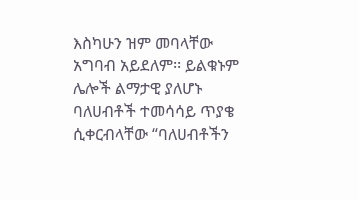እስካሁን ዝም መባላቸው አግባብ አይደለም፡፡ ይልቁኑም ሌሎች ልማታዊ ያለሆኑ ባለሀብቶች ተመሳሳይ ጥያቄ ሲቀርብላቸው “ባለሀብቶችን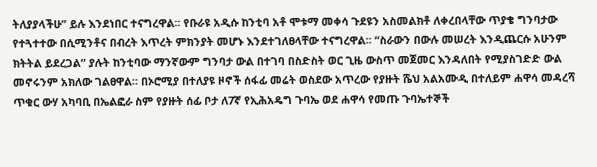ትለያያላችሁ” ይሉ እንደነበር ተናግረዋል፡፡ የቡራዩ አዲሱ ከንቲባ አቶ ሞቱማ መቀሳ ጉደዩን አስመልክቶ ለቀረበላቸው ጥያቄ ግንባታው የተጓተተው በሲሚንቶና በብረት እጥረት ምክንያት መሆኑ እንደተገለፀላቸው ተናግረዋል፡፡ “ስራውን በውሉ መሠረት እንዲጨርሱ አሁንም ክትትል ይደረጋል” ያሉት ከንቲባው ማንኛውም ግንባታ ውል በተገባ በስድስት ወር ጊዜ ውስጥ መጀመር እንዳለበት የሚያስገድድ ውል መኖሩንም አክለው ገልፀዋል፡፡ በኦሮሚያ በተለያዩ ዞኖች ሰፋፊ መሬት ወስደው አጥረው የያዙት ሼህ አልአሙዲ በተለይም ሐዋሳ መዳረሻ ጥቁር ውሃ አካባቢ በኤልፎራ ስም የያዙት ሰፊ ቦታ ለ7ኛ የኢሕአዴግ ጉባኤ ወደ ሐዋሳ የመጡ ጉባኤተኞች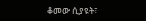ቆመው ሲያዩት፣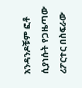አንዳንዶቹም ፎቶ ሲያነሱት የጋዜጣው ሪፖርተር በስፍራው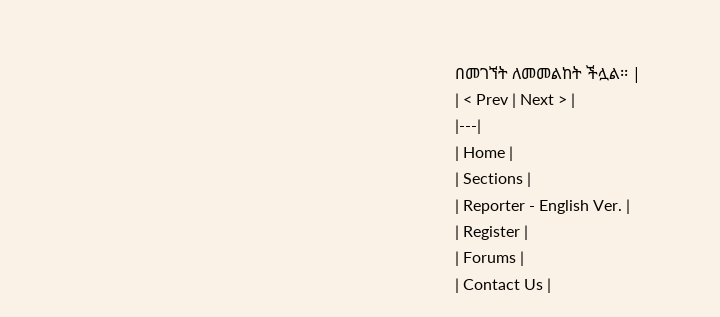በመገኘት ለመመልከት ችሏል፡፡ |
| < Prev | Next > |
|---|
| Home |
| Sections |
| Reporter - English Ver. |
| Register |
| Forums |
| Contact Us |